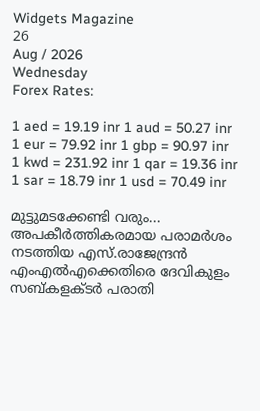Widgets Magazine
26
Aug / 2026
Wednesday
Forex Rates:

1 aed = 19.19 inr 1 aud = 50.27 inr 1 eur = 79.92 inr 1 gbp = 90.97 inr 1 kwd = 231.92 inr 1 qar = 19.36 inr 1 sar = 18.79 inr 1 usd = 70.49 inr

മുട്ടുമടക്കേണ്ടി വരും... അപകീര്‍ത്തികരമായ പരാമര്‍ശം നടത്തിയ എസ്.രാജേന്ദ്രന്‍ എംഎല്‍എക്കെതിരെ ദേവികുളം സബ്കളക്ടര്‍ പരാതി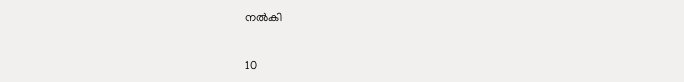നല്‍കി

10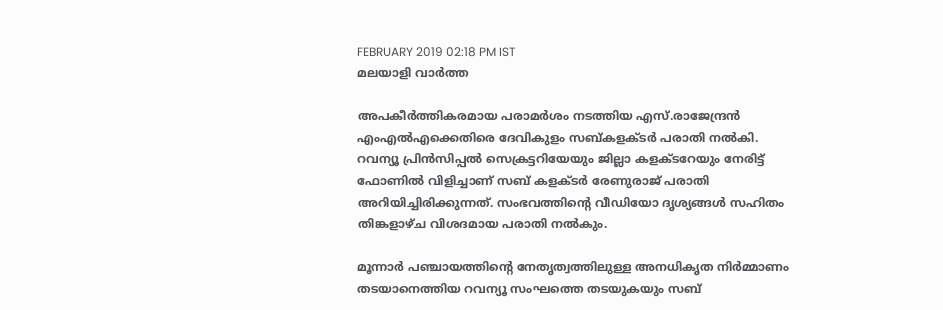FEBRUARY 2019 02:18 PM IST
മലയാളി വാര്‍ത്ത

അപകീര്‍ത്തികരമായ പരാമര്‍ശം നടത്തിയ എസ്.രാജേന്ദ്രന്‍ എംഎല്‍എക്കെതിരെ ദേവികുളം സബ്കളക്ടര്‍ പരാതി നല്‍കി. റവന്യൂ പ്രിന്‍സിപ്പല്‍ സെക്രട്ടറിയേയും ജില്ലാ കളക്ടറേയും നേരിട്ട് ഫോണില്‍ വിളിച്ചാണ് സബ് കളക്ടര്‍ രേണുരാജ് പരാതി അറിയിച്ചിരിക്കുന്നത്. സംഭവത്തിന്റെ വീഡിയോ ദൃശ്യങ്ങള്‍ സഹിതം തിങ്കളാഴ്ച വിശദമായ പരാതി നല്‍കും.

മൂന്നാര്‍ പഞ്ചായത്തിന്റെ നേതൃത്വത്തിലുള്ള അനധികൃത നിര്‍മ്മാണം തടയാനെത്തിയ റവന്യൂ സംഘത്തെ തടയുകയും സബ്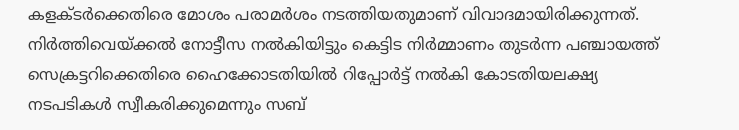കളക്ടര്‍ക്കെതിരെ മോശം പരാമര്‍ശം നടത്തിയതുമാണ് വിവാദമായിരിക്കുന്നത്. നിര്‍ത്തിവെയ്ക്കല്‍ നോട്ടീസ നല്‍കിയിട്ടും കെട്ടിട നിര്‍മ്മാണം തുടര്‍ന്ന പഞ്ചായത്ത് സെക്രട്ടറിക്കെതിരെ ഹൈക്കോടതിയില്‍ റിപ്പോര്‍ട്ട് നല്‍കി കോടതിയലക്ഷ്യ നടപടികള്‍ സ്വീകരിക്കുമെന്നും സബ്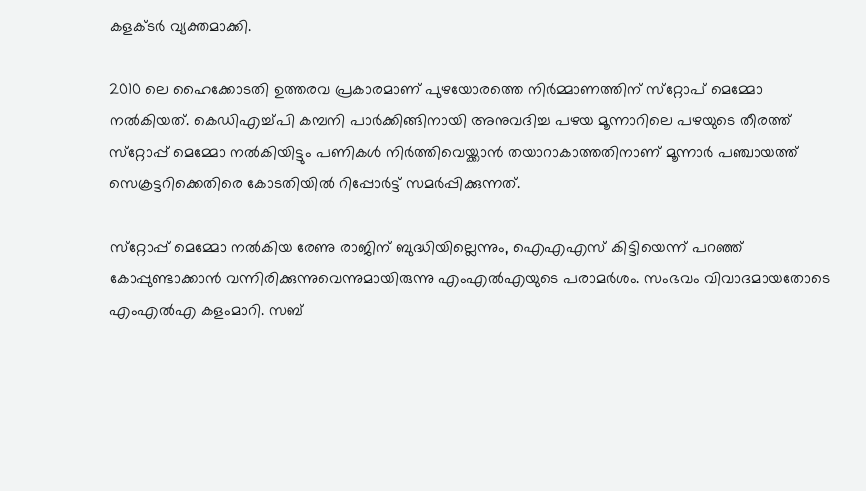കളക്ടര്‍ വ്യക്തമാക്കി.

2010 ലെ ഹൈക്കോടതി ഉത്തരവ പ്രകാരമാണ് പുഴയോരത്തെ നിര്‍മ്മാണത്തിന് സ്‌റ്റോപ് മെമ്മോ നല്‍കിയത്. കെഡിഎച്ച്പി കമ്പനി പാര്‍ക്കിങ്ങിനായി അനുവദിച്ച പഴയ മൂന്നാറിലെ പഴയുടെ തീരത്ത് സ്‌റ്റോപ്പ് മെമ്മോ നല്‍കിയിട്ടും പണികള്‍ നിര്‍ത്തിവെയ്ക്കാന്‍ തയാറാകാത്തതിനാണ് മൂന്നാര്‍ പഞ്ചായത്ത് സെക്രട്ടറിക്കെതിരെ കോടതിയില്‍ റിപ്പോര്‍ട്ട് സമര്‍പ്പിക്കുന്നത്.

സ്‌റ്റോപ്പ് മെമ്മോ നല്‍കിയ രേണു രാജിന് ബുദ്ധിയില്ലെന്നും, ഐഎഎസ് കിട്ടിയെന്ന് പറഞ്ഞ് കോപ്പുണ്ടാക്കാന്‍ വന്നിരിക്കുന്നുവെന്നുമായിരുന്നു എംഎല്‍എയുടെ പരാമര്‍ശം. സംഭവം വിവാദമായതോടെ എംഎല്‍എ കളംമാറി. സബ്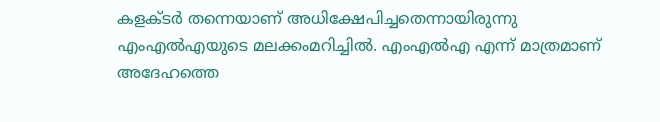കളക്ടര്‍ തന്നെയാണ് അധിക്ഷേപിച്ചതെന്നായിരുന്നു എംഎല്‍എയുടെ മലക്കംമറിച്ചില്‍. എംഎല്‍എ എന്ന് മാത്രമാണ് അദേഹത്തെ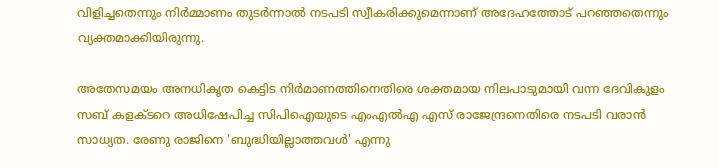വിളിച്ചതെന്നും നിര്‍മ്മാണം തുടര്‍ന്നാല്‍ നടപടി സ്വീകരിക്കുമെന്നാണ് അദേഹത്തോട് പറഞ്ഞതെന്നും വ്യക്തമാക്കിയിരുന്നു.

അതേസമയം അനധികൃത കെട്ടിട നിര്‍മാണത്തിനെതിരെ ശക്തമായ നിലപാടുമായി വന്ന ദേവികുളം സബ് കളക്ടറെ അധിഷേപിച്ച സിപിഐയുടെ എംഎല്‍എ എസ് രാജേന്ദ്രനെതിരെ നടപടി വരാന്‍ സാധ്യത. രേണു രാജിനെ 'ബുദ്ധിയില്ലാത്തവള്‍' എന്നു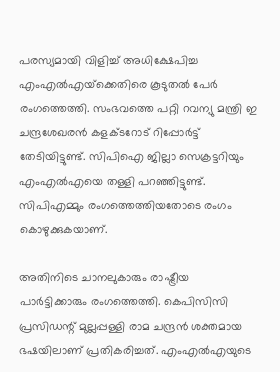പരസ്യമായി വിളിച്ച് അധിക്ഷേപിച്ച എംഎല്‍എയ്‌ക്കെതിരെ കൂടുതല്‍ പേര്‍ രംഗത്തെത്തി. സംഭവത്തെ പറ്റി റവന്യു മന്ത്രി ഇ ചന്ദ്രശേഖരന്‍ കളക്ടറോട് റിപ്പോര്‍ട്ട് തേടിയിട്ടുണ്ട്. സിപിഐ ജില്ലാ സെക്രട്ടറിയും എംഎല്‍എയെ തള്ളി പറഞ്ഞിട്ടുണ്ട്. സിപിഎമ്മും രംഗത്തെത്തിയതോടെ രംഗം കൊഴുക്കുകയാണ്.

അതിനിടെ ചാനലുകാരും രാഷ്ട്രീയ പാര്‍ട്ടിക്കാരും രംഗത്തെത്തി. കെപിസിസി പ്രസിഡന്റ് മുല്ലപ്പള്ളി രാമ ചന്ദ്രന്‍ ശക്തമായ ഭഷയിലാണ് പ്രതികരിച്ചത്. എംഎല്‍എയുടെ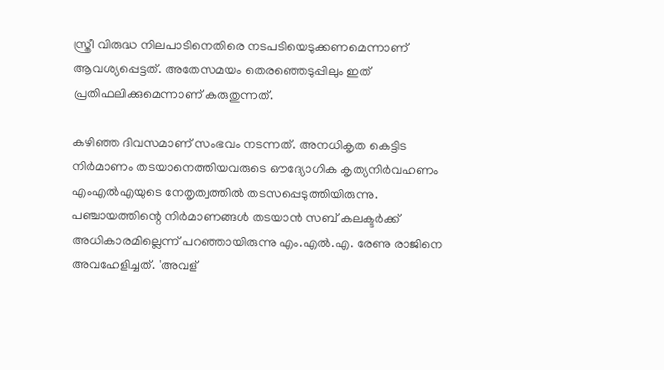സ്ത്രീ വിരുദ്ധ നിലപാടിനെതിരെ നടപടിയെടുക്കണമെന്നാണ് ആവശ്യപ്പെട്ടത്. അതേസമയം തെരഞ്ഞെടുപ്പിലും ഇത് പ്രതിഫലിക്കുമെന്നാണ് കരുതുന്നത്.

കഴിഞ്ഞ ദിവസമാണ് സംഭവം നടന്നത്. അനധികൃത കെട്ടിട നിര്‍മാണം തടയാനെത്തിയവരുടെ ഔദ്യോഗിക കൃത്യനിര്‍വഹണം എംഎല്‍എയുടെ നേതൃത്വത്തില്‍ തടസപ്പെടുത്തിയിരുന്നു. പഞ്ചായത്തിന്റെ നിര്‍മാണങ്ങള്‍ തടയാന്‍ സബ് കലക്ടര്‍ക്ക് അധികാരമില്ലെന്ന് പറഞ്ഞായിരുന്നു എം.എല്‍.എ. രേണു രാജിനെ അവഹേളിച്ചത്. 'അവള്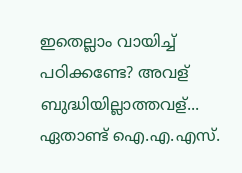ഇതെല്ലാം വായിച്ച് പഠിക്കണ്ടേ? അവള് ബുദ്ധിയില്ലാത്തവള്... ഏതാണ്ട് ഐ.എ.എസ്.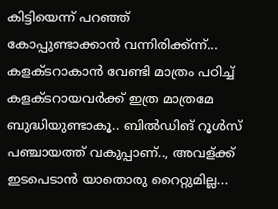കിട്ടിയെന്ന് പറഞ്ഞ് കോപ്പുണ്ടാക്കാന്‍ വന്നിരിക്ക്ന്ന്... കളക്ടറാകാന്‍ വേണ്ടി മാത്രം പഠിച്ച് കളക്ടറായവര്‍ക്ക് ഇത്ര മാത്രമേ ബുദ്ധിയുണ്ടാകൂ.. ബില്‍ഡിങ് റൂള്‍സ് പഞ്ചായത്ത് വകുപ്പാണ്.., അവള്ക്ക് ഇടപെടാന്‍ യാതൊരു റൈറ്റുമില്ല...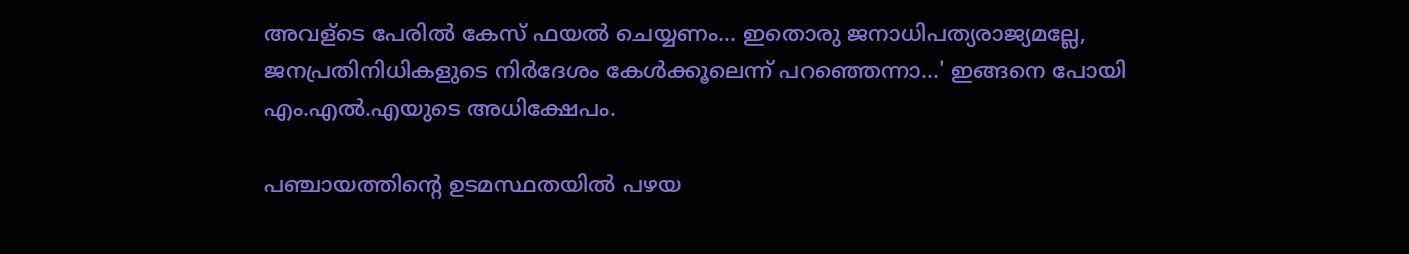അവള്‌ടെ പേരില്‍ കേസ് ഫയല്‍ ചെയ്യണം... ഇതൊരു ജനാധിപത്യരാജ്യമല്ലേ, ജനപ്രതിനിധികളുടെ നിര്‍ദേശം കേള്‍ക്കൂലെന്ന് പറഞ്ഞെന്നാ...' ഇങ്ങനെ പോയി എം.എല്‍.എയുടെ അധിക്ഷേപം.

പഞ്ചായത്തിന്റെ ഉടമസ്ഥതയില്‍ പഴയ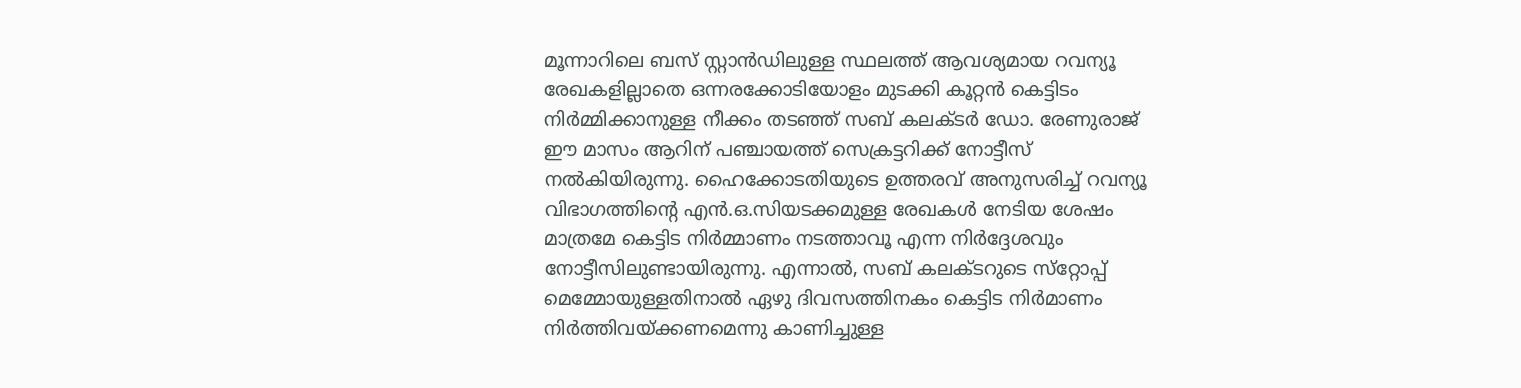മൂന്നാറിലെ ബസ് സ്റ്റാന്‍ഡിലുള്ള സ്ഥലത്ത് ആവശ്യമായ റവന്യൂ രേഖകളില്ലാതെ ഒന്നരക്കോടിയോളം മുടക്കി കൂറ്റന്‍ കെട്ടിടം നിര്‍മ്മിക്കാനുള്ള നീക്കം തടഞ്ഞ് സബ് കലക്ടര്‍ ഡോ. രേണുരാജ് ഈ മാസം ആറിന് പഞ്ചായത്ത് സെക്രട്ടറിക്ക് നോട്ടീസ് നല്‍കിയിരുന്നു. ഹൈക്കോടതിയുടെ ഉത്തരവ് അനുസരിച്ച് റവന്യൂ വിഭാഗത്തിന്റെ എന്‍.ഒ.സിയടക്കമുള്ള രേഖകള്‍ നേടിയ ശേഷം മാത്രമേ കെട്ടിട നിര്‍മ്മാണം നടത്താവൂ എന്ന നിര്‍ദ്ദേശവും നോട്ടീസിലുണ്ടായിരുന്നു. എന്നാല്‍, സബ് കലക്ടറുടെ സ്‌റ്റോപ്പ് മെമ്മോയുള്ളതിനാല്‍ ഏഴു ദിവസത്തിനകം കെട്ടിട നിര്‍മാണം നിര്‍ത്തിവയ്ക്കണമെന്നു കാണിച്ചുള്ള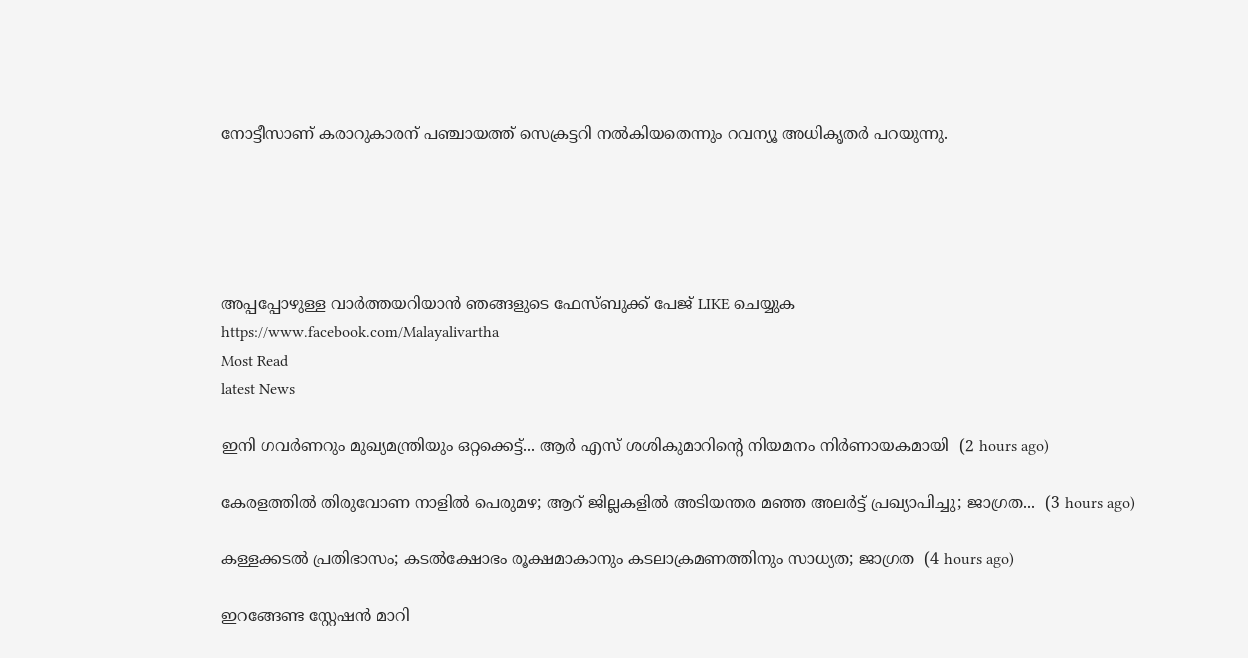നോട്ടീസാണ് കരാറുകാരന് പഞ്ചായത്ത് സെക്രട്ടറി നല്‍കിയതെന്നും റവന്യൂ അധികൃതര്‍ പറയുന്നു.





അപ്പപ്പോഴുള്ള വാര്‍ത്തയറിയാന്‍ ഞങ്ങളുടെ ഫേസ്‌ബുക്ക്‌ പേജ് LIKE ചെയ്യുക
https://www.facebook.com/Malayalivartha
Most Read
latest News

ഇനി ഗവർണറും മുഖ്യമന്ത്രിയും ഒറ്റക്കെട്ട്... ആർ എസ് ശശികുമാറിന്റെ നിയമനം നിർണായകമായി  (2 hours ago)

കേരളത്തിൽ തിരുവോണ നാളിൽ പെരുമഴ; ആറ് ജില്ലകളിൽ അടിയന്തര മഞ്ഞ അലർട്ട് പ്രഖ്യാപിച്ചു; ജാഗ്രത...  (3 hours ago)

കള്ളക്കടൽ പ്രതിഭാസം; കടൽക്ഷോഭം രൂക്ഷമാകാനും കടലാക്രമണത്തിനും സാധ്യത; ജാഗ്രത  (4 hours ago)

ഇറങ്ങേണ്ട സ്റ്റേഷൻ മാറി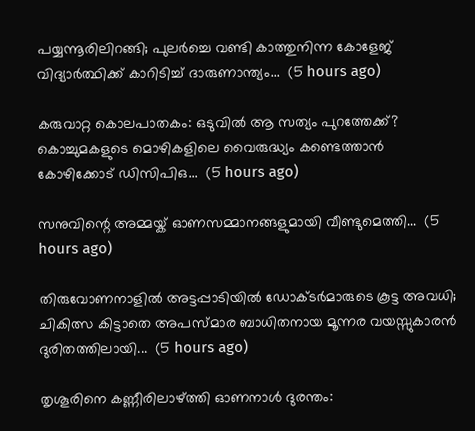പയ്യന്നൂരിലിറങ്ങി; പുലർച്ചെ വണ്ടി കാത്തുനിന്ന കോളേജ് വിദ്യാർത്ഥിക്ക് കാറിടിച്ച് ദാരുണാന്ത്യം...  (5 hours ago)

കരുവാറ്റ കൊലപാതകം: ഒടുവിൽ ആ സത്യം പുറത്തേക്ക്? കൊച്ചുമകളുടെ മൊഴികളിലെ വൈരുദ്ധ്യം കണ്ടെത്താൻ കോഴിക്കോട് ഡിസിപിഒ...  (5 hours ago)

സനുവിന്റെ അമ്മയ്ക് ഓണസമ്മാനങ്ങളുമായി വീണ്ടുമെത്തി...  (5 hours ago)

തിരുവോണനാളിൽ അട്ടപ്പാടിയിൽ ഡോക്ടർമാരുടെ കൂട്ട അവധി; ചികിത്സ കിട്ടാതെ അപസ്മാര ബാധിതനായ മൂന്നര വയസ്സുകാരൻ ദുരിതത്തിലായി...  (5 hours ago)

തൃശൂരിനെ കണ്ണീരിലാഴ്ത്തി ഓണനാൾ ദുരന്തം: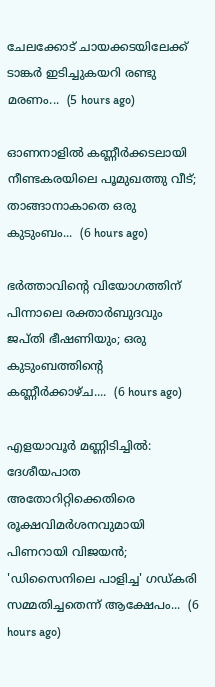ചേലക്കോട് ചായക്കടയിലേക്ക് ടാങ്കർ ഇടിച്ചുകയറി രണ്ടു മരണം...  (5 hours ago)

ഓണനാളിൽ കണ്ണീർക്കടലായി നീണ്ടകരയിലെ പൂമുഖത്തു വീട്; താങ്ങാനാകാതെ ഒരു കുടുംബം...  (6 hours ago)

ഭർത്താവിന്റെ വിയോഗത്തിന് പിന്നാലെ രക്താർബുദവും ജപ്തി ഭീഷണിയും; ഒരു കുടുംബത്തിന്റെ കണ്ണീർക്കാഴ്ച....  (6 hours ago)

എളയാവൂർ മണ്ണിടിച്ചിൽ: ദേശീയപാത അതോറിറ്റിക്കെതിരെ രൂക്ഷവിമർശനവുമായി പിണറായി വിജയൻ; 'ഡിസൈനിലെ പാളിച്ച' ഗഡ്കരി സമ്മതിച്ചതെന്ന് ആക്ഷേപം...  (6 hours ago)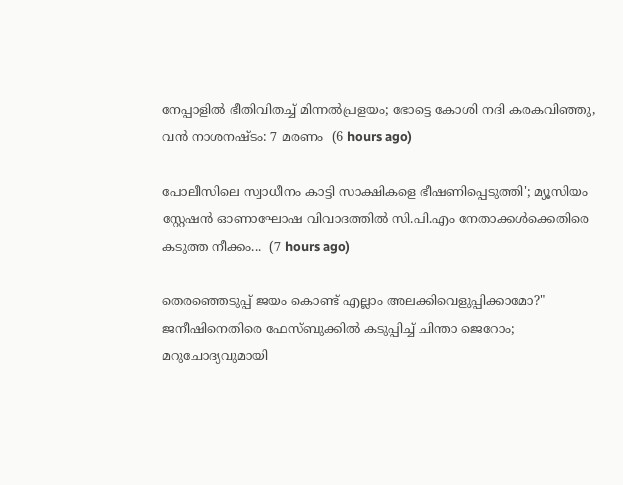നേപ്പാളിൽ ഭീതിവിതച്ച് മിന്നൽപ്രളയം; ഭോട്ടെ കോശി നദി കരകവിഞ്ഞു, വൻ നാശനഷ്ടം: 7 മരണം  (6 hours ago)

പോലീസിലെ സ്വാധീനം കാട്ടി സാക്ഷികളെ ഭീഷണിപ്പെടുത്തി'; മ്യൂസിയം സ്റ്റേഷൻ ഓണാഘോഷ വിവാദത്തിൽ സി.പി.എം നേതാക്കൾക്കെതിരെ കടുത്ത നീക്കം...  (7 hours ago)

തെരഞ്ഞെടുപ്പ് ജയം കൊണ്ട് എല്ലാം അലക്കിവെളുപ്പിക്കാമോ?" ജനീഷിനെതിരെ ഫേസ്ബുക്കിൽ കടുപ്പിച്ച് ചിന്താ ജെറോം; മറുചോദ്യവുമായി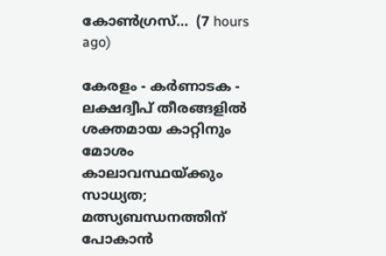കോൺഗ്രസ്...  (7 hours ago)

കേരളം - കർണാടക - ലക്ഷദ്വീപ് തീരങ്ങളിൽ ശക്തമായ കാറ്റിനും മോശം കാലാവസ്ഥയ്ക്കും സാധ്യത; മത്സ്യബന്ധനത്തിന് പോകാൻ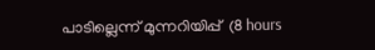പാടില്ലെന്ന് മുന്നറിയിപ്പ്  (8 hours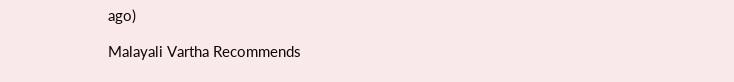ago)

Malayali Vartha Recommends